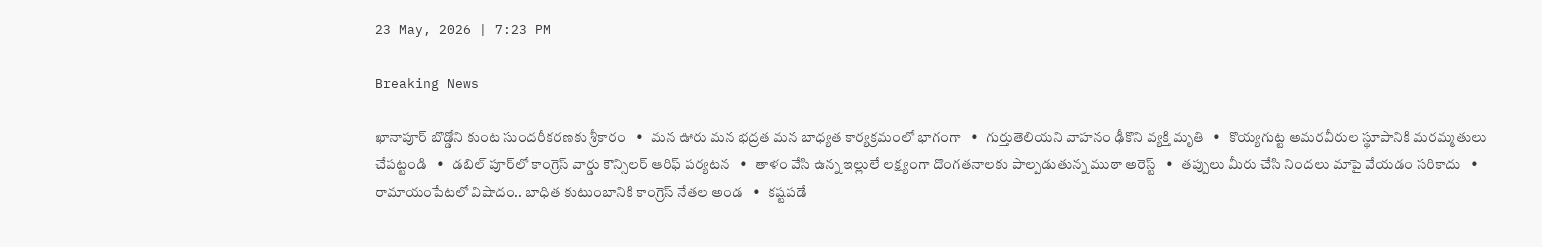23 May, 2026 | 7:23 PM

Breaking News

ఖానాపూర్ బొడ్డోని కుంట సుందరీకరణకు శ్రీకారం   •   మన ఊరు మన భద్రత మన బాధ్యత కార్యక్రమంలో భాగంగా   •   గుర్తుతెలియని వాహనం ఢీకొని వ్యక్తి మృతి   •   కొయ్యగుట్ట అమరవీరుల స్థూపానికి మరమ్మతులు చేపట్టండి   •   డబిల్ పూర్‌లో కాంగ్రెస్ వార్డు కౌన్సిలర్ ఆరిఫ్ పర్యటన   •   తాళం వేసి ఉన్న ఇల్లులే లక్ష్యంగా దొంగతనాలకు పాల్పడుతున్న ముఠా అరెస్ట్   •   తప్పులు మీరు చేసి నిందలు మాపై వేయడం సరికాదు   •   రామాయంపేటలో విషాదం.. బాధిత కుటుంబానికి కాంగ్రెస్ నేతల అండ   •   కష్టపడే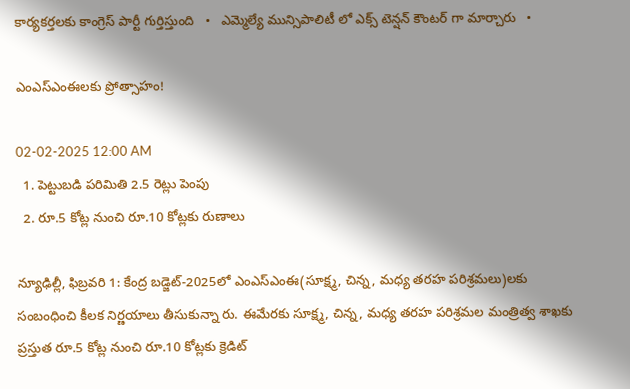కార్యకర్తలకు కాంగ్రెస్ పార్టీ గుర్తిస్తుంది   •   ఎమ్మెల్యే మున్సిపాలిటీ లో ఎక్స్ టెన్షన్ కౌంటర్ గా మార్చారు   •

ఎంఎస్‌ఎంఈలకు ప్రోత్సాహం!

02-02-2025 12:00 AM
  1. పెట్టుబడి పరిమితి 2.5 రెట్లు పెంపు
  2. రూ.5 కోట్ల నుంచి రూ.10 కోట్లకు రుణాలు

న్యూఢిల్లీ, ఫిబ్రవరి 1: కేంద్ర బడ్జెట్-2025లో ఎంఎస్‌ఎంఈ(సూక్ష్మ, చిన్న, మధ్య తరహ పరిశ్రమలు)లకు సంబంధించి కీలక నిర్ణయాలు తీసుకున్నా రు. ఈమేరకు సూక్ష్మ, చిన్న, మధ్య తరహ పరిశ్రమల మంత్రిత్వ శాఖకు ప్రస్తుత రూ.5 కోట్ల నుంచి రూ.10 కోట్లకు క్రెడిట్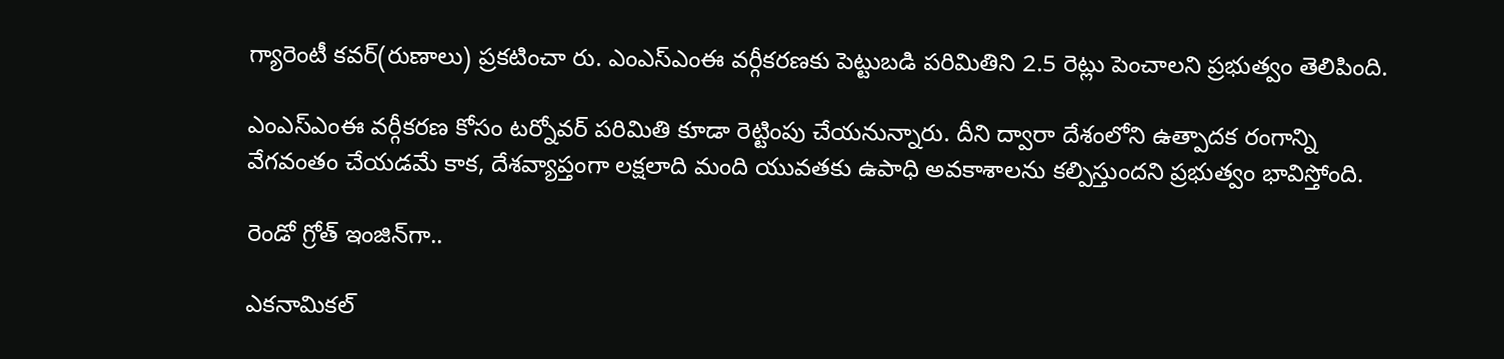గ్యారెంటీ కవర్(రుణాలు) ప్రకటించా రు. ఎంఎస్‌ఎంఈ వర్గీకరణకు పెట్టుబడి పరిమితిని 2.5 రెట్లు పెంచాలని ప్రభుత్వం తెలిపింది.

ఎంఎస్‌ఎంఈ వర్గీకరణ కోసం టర్నోవర్ పరిమితి కూడా రెట్టింపు చేయనున్నారు. దీని ద్వారా దేశంలోని ఉత్పాదక రంగాన్ని వేగవంతం చేయడమే కాక, దేశవ్యాప్తంగా లక్షలాది మంది యువతకు ఉపాధి అవకాశాలను కల్పిస్తుందని ప్రభుత్వం భావిస్తోంది.

రెండో గ్రోత్ ఇంజిన్‌గా..

ఎకనామికల్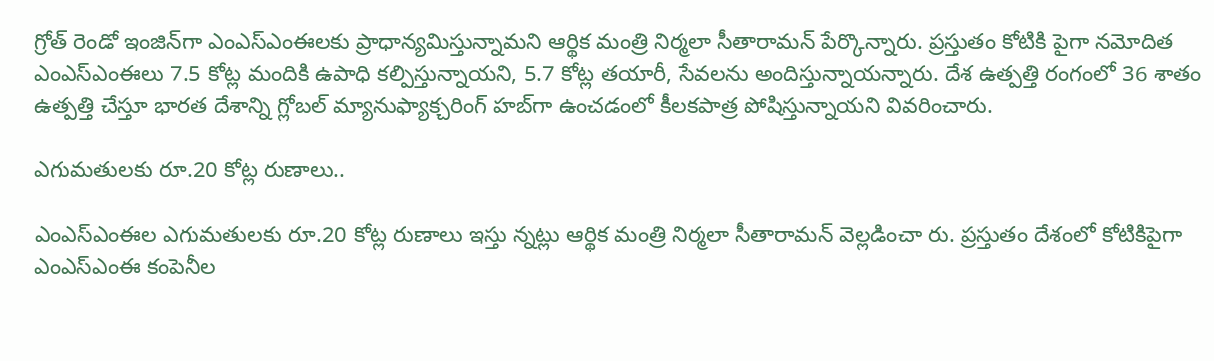గ్రోత్ రెండో ఇంజిన్‌గా ఎంఎస్‌ఎంఈలకు ప్రాధాన్యమిస్తున్నామని ఆర్థిక మంత్రి నిర్మలా సీతారామన్ పేర్కొన్నారు. ప్రస్తుతం కోటికి పైగా నమోదిత ఎంఎస్‌ఎంఈలు 7.5 కోట్ల మందికి ఉపాధి కల్పిస్తున్నాయని, 5.7 కోట్ల తయారీ, సేవలను అందిస్తున్నాయన్నారు. దేశ ఉత్పత్తి రంగంలో 36 శాతం ఉత్పత్తి చేస్తూ భారత దేశాన్ని గ్లోబల్ మ్యానుఫ్యాక్చరింగ్ హబ్‌గా ఉంచడంలో కీలకపాత్ర పోషిస్తున్నాయని వివరించారు.

ఎగుమతులకు రూ.20 కోట్ల రుణాలు..

ఎంఎస్‌ఎంఈల ఎగుమతులకు రూ.20 కోట్ల రుణాలు ఇస్తు న్నట్లు ఆర్థిక మంత్రి నిర్మలా సీతారామన్ వెల్లడించా రు. ప్రస్తుతం దేశంలో కోటికిపైగా ఎంఎస్‌ఎంఈ కంపెనీల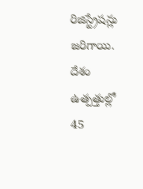రిజిస్ట్రేషన్లు జరిగాయి. దేశం ఉత్పత్తుల్లో 45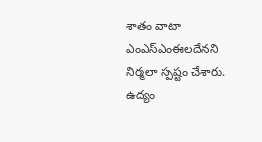శాతం వాటా ఎంఎస్‌ఎంఈలదేనని నిర్మలా స్పష్టం చేశారు. ఉద్యం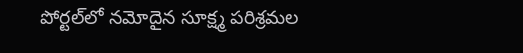పోర్టల్‌లో నమోదైన సూక్ష్మ పరిశ్రమల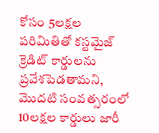కోసం 5లక్షల పరిమితితో కస్టమైజ్ క్రెడిట్ కార్డులను ప్రవేశపెడతామని, మొదటి సంవత్సరంలో 10లక్షల కార్డులు జారీ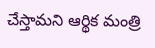చేస్తామని ఆర్థిక మంత్రి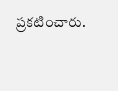ప్రకటించారు.